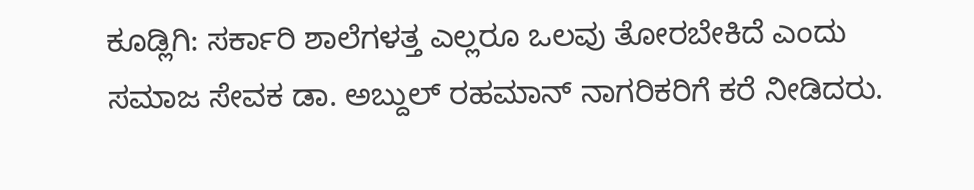ಕೂಡ್ಲಿಗಿ: ಸರ್ಕಾರಿ ಶಾಲೆಗಳತ್ತ ಎಲ್ಲರೂ ಒಲವು ತೋರಬೇಕಿದೆ ಎಂದು ಸಮಾಜ ಸೇವಕ ಡಾ. ಅಬ್ದುಲ್ ರಹಮಾನ್ ನಾಗರಿಕರಿಗೆ ಕರೆ ನೀಡಿದರು.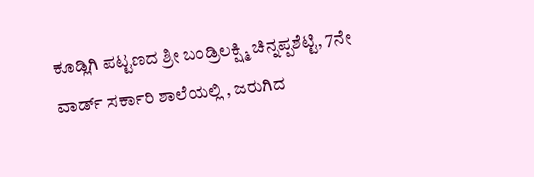ಕೂಡ್ಲಿಗಿ ಪಟ್ಟಣದ ಶ್ರೀ ಬಂಡ್ರಿಲಕ್ಷ್ಮಿ ಚಿನ್ನಪ್ಪಶೆಟ್ಟಿ, 7ನೇ ವಾರ್ಡ್ ಸರ್ಕಾರಿ ಶಾಲೆಯಲ್ಲಿ , ಜರುಗಿದ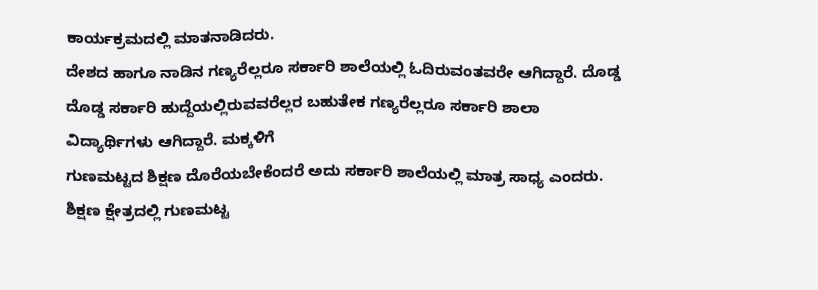ಕಾರ್ಯಕ್ರಮದಲ್ಲಿ ಮಾತನಾಡಿದರು.
ದೇಶದ ಹಾಗೂ ನಾಡಿನ ಗಣ್ಯರೆಲ್ಲರೂ ಸರ್ಕಾರಿ ಶಾಲೆಯಲ್ಲಿ ಓದಿರುವಂತವರೇ ಆಗಿದ್ದಾರೆ. ದೊಡ್ಡ ದೊಡ್ಡ ಸರ್ಕಾರಿ ಹುದ್ದೆಯಲ್ಲಿರುವವರೆಲ್ಲರ ಬಹುತೇಕ ಗಣ್ಯರೆಲ್ಲರೂ ಸರ್ಕಾರಿ ಶಾಲಾ ವಿದ್ಯಾರ್ಥಿಗಳು ಆಗಿದ್ದಾರೆ. ಮಕ್ಕಳಿಗೆ
ಗುಣಮಟ್ಟದ ಶಿಕ್ಷಣ ದೊರೆಯಬೇಕೆಂದರೆ ಅದು ಸರ್ಕಾರಿ ಶಾಲೆಯಲ್ಲಿ ಮಾತ್ರ ಸಾಧ್ಯ ಎಂದರು. ಶಿಕ್ಷಣ ಕ್ಷೇತ್ರದಲ್ಲಿ ಗುಣಮಟ್ಟ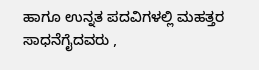ಹಾಗೂ ಉನ್ನತ ಪದವಿಗಳಲ್ಲಿ ಮಹತ್ತರ ಸಾಧನೆಗೈದವರು ,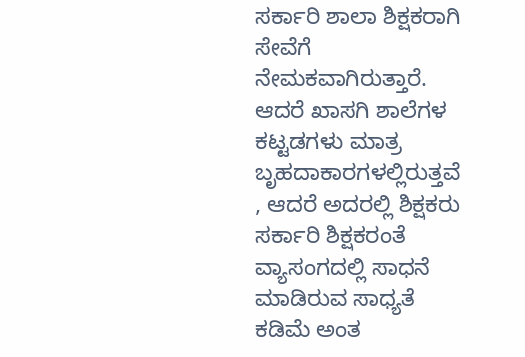ಸರ್ಕಾರಿ ಶಾಲಾ ಶಿಕ್ಷಕರಾಗಿ ಸೇವೆಗೆ ನೇಮಕವಾಗಿರುತ್ತಾರೆ. ಆದರೆ ಖಾಸಗಿ ಶಾಲೆಗಳ ಕಟ್ಟಡಗಳು ಮಾತ್ರ ಬೃಹದಾಕಾರಗಳಲ್ಲಿರುತ್ತವೆ , ಆದರೆ ಅದರಲ್ಲಿ ಶಿಕ್ಷಕರು ಸರ್ಕಾರಿ ಶಿಕ್ಷಕರಂತೆ ವ್ಯಾಸಂಗದಲ್ಲಿ ಸಾಧನೆ ಮಾಡಿರುವ ಸಾಧ್ಯತೆ ಕಡಿಮೆ ಅಂತ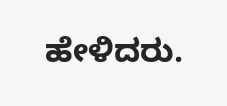ಹೇಳಿದರು.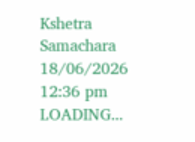Kshetra Samachara
18/06/2026 12:36 pm
LOADING...